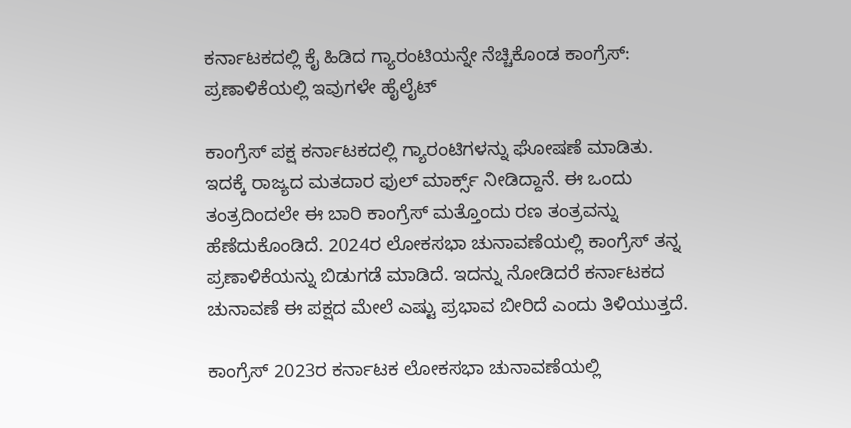ಕರ್ನಾಟಕದಲ್ಲಿ ಕೈ ಹಿಡಿದ ಗ್ಯಾರಂಟಿಯನ್ನೇ ನೆಚ್ಚಿಕೊಂಡ ಕಾಂಗ್ರೆಸ್‌: ಪ್ರಣಾಳಿಕೆಯಲ್ಲಿ ಇವುಗಳೇ ಹೈಲೈಟ್‌

ಕಾಂಗ್ರೆಸ್ ಪಕ್ಷ ಕರ್ನಾಟಕದಲ್ಲಿ ಗ್ಯಾರಂಟಿಗಳನ್ನು ಘೋಷಣೆ ಮಾಡಿತು. ಇದಕ್ಕೆ ರಾಜ್ಯದ ಮತದಾರ ಫುಲ್ ಮಾರ್ಕ್ಸ್‌ ನೀಡಿದ್ದಾನೆ. ಈ ಒಂದು ತಂತ್ರದಿಂದಲೇ ಈ ಬಾರಿ ಕಾಂಗ್ರೆಸ್‌ ಮತ್ತೊಂದು ರಣ ತಂತ್ರವನ್ನು ಹೆಣೆದುಕೊಂಡಿದೆ. 2024ರ ಲೋಕಸಭಾ ಚುನಾವಣೆಯಲ್ಲಿ ಕಾಂಗ್ರೆಸ್‌ ತನ್ನ ಪ್ರಣಾಳಿಕೆಯನ್ನು ಬಿಡುಗಡೆ ಮಾಡಿದೆ. ಇದನ್ನು ನೋಡಿದರೆ ಕರ್ನಾಟಕದ ಚುನಾವಣೆ ಈ ಪಕ್ಷದ ಮೇಲೆ ಎಷ್ಟು ಪ್ರಭಾವ ಬೀರಿದೆ ಎಂದು ತಿಳಿಯುತ್ತದೆ.

ಕಾಂಗ್ರೆಸ್‌ 2023ರ ಕರ್ನಾಟಕ ಲೋಕಸಭಾ ಚುನಾವಣೆಯಲ್ಲಿ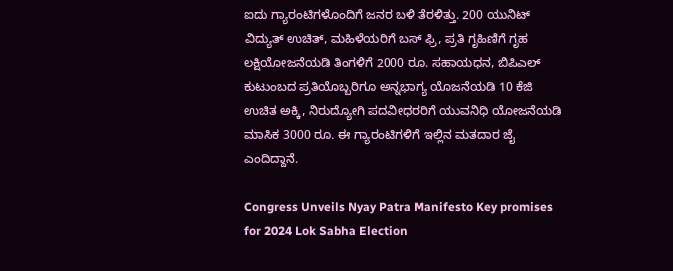ಐದು ಗ್ಯಾರಂಟಿಗಳೊಂದಿಗೆ ಜನರ ಬಳಿ ತೆರಳಿತ್ತು. 200 ಯುನಿಟ್‌ ವಿದ್ಯುತ್‌ ಉಚಿತ್, ಮಹಿಳೆಯರಿಗೆ ಬಸ್‌ ಫ್ರಿ, ಪ್ರತಿ ಗೃಹಿಣಿಗೆ ಗೃಹ ಲಕ್ಷಿಯೋಜನೆಯಡಿ ತಿಂಗಳಿಗೆ 2000 ರೂ. ಸಹಾಯಧನ, ಬಿಪಿಎಲ್ ಕುಟುಂಬದ ಪ್ರತಿಯೊಬ್ಬರಿಗೂ ಅನ್ನಭಾಗ್ಯ ಯೊಜನೆಯಡಿ 10 ಕೆಜಿ ಉಚಿತ ಅಕ್ಕಿ, ನಿರುದ್ಯೋಗಿ ಪದವೀಧರರಿಗೆ ಯುವನಿಧಿ ಯೋಜನೆಯಡಿ ಮಾಸಿಕ 3000 ರೂ. ಈ ಗ್ಯಾರಂಟಿಗಳಿಗೆ ಇಲ್ಲಿನ ಮತದಾರ ಜೈ ಎಂದಿದ್ದಾನೆ.

Congress Unveils Nyay Patra Manifesto Key promises for 2024 Lok Sabha Election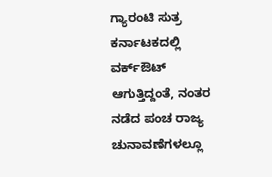ಗ್ಯಾರಂಟಿ ಸುತ್ರ ಕರ್ನಾಟಕದಲ್ಲಿ ವರ್ಕ್‌ಔಟ್‌ ಆಗುತ್ತಿದ್ದಂತೆ, ನಂತರ ನಡೆದ ಪಂಚ ರಾಜ್ಯ ಚುನಾವಣೆಗಳಲ್ಲೂ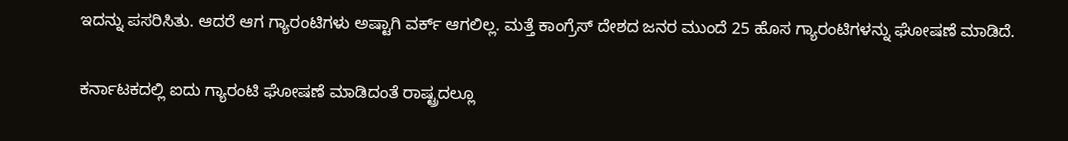ಇದನ್ನು ಪಸರಿಸಿತು. ಆದರೆ ಆಗ ಗ್ಯಾರಂಟಿಗಳು ಅಷ್ಟಾಗಿ ವರ್ಕ್‌ ಆಗಲಿಲ್ಲ. ಮತ್ತೆ ಕಾಂಗ್ರೆಸ್‌ ದೇಶದ ಜನರ ಮುಂದೆ 25 ಹೊಸ ಗ್ಯಾರಂಟಿಗಳನ್ನು ಘೋಷಣೆ ಮಾಡಿದೆ.

ಕರ್ನಾಟಕದಲ್ಲಿ ಐದು ಗ್ಯಾರಂಟಿ ಘೋಷಣೆ ಮಾಡಿದಂತೆ ರಾಷ್ಟ್ರದಲ್ಲೂ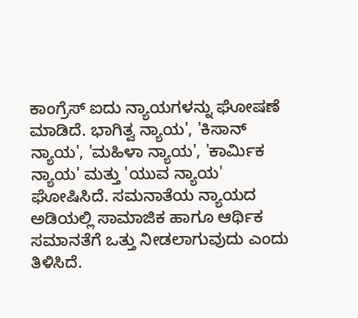ಕಾಂಗ್ರೆಸ್‌ ಐದು ನ್ಯಾಯಗಳನ್ನು ಘೋಷಣೆ ಮಾಡಿದೆ. ಭಾಗಿತ್ವ ನ್ಯಾಯ', 'ಕಿಸಾನ್ ನ್ಯಾಯ', 'ಮಹಿಳಾ ನ್ಯಾಯ', 'ಕಾರ್ಮಿಕ ನ್ಯಾಯ' ಮತ್ತು 'ಯುವ ನ್ಯಾಯ' ಘೋಷಿಸಿದೆ. ಸಮನಾತೆಯ ನ್ಯಾಯದ ಅಡಿಯಲ್ಲಿ ಸಾಮಾಜಿಕ ಹಾಗೂ ಆರ್ಥಿಕ ಸಮಾನತೆಗೆ ಒತ್ತು ನೀಡಲಾಗುವುದು ಎಂದು ತಿಳಿಸಿದೆ.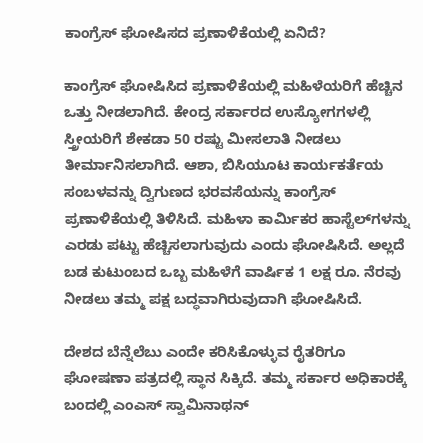ಕಾಂಗ್ರೆಸ್ ಘೋಷಿಸದ ಪ್ರಣಾಳಿಕೆಯಲ್ಲಿ ಏನಿದೆ?

ಕಾಂಗ್ರೆಸ್‌ ಘೋಷಿಸಿದ ಪ್ರಣಾಳಿಕೆಯಲ್ಲಿ ಮಹಿಳೆಯರಿಗೆ ಹೆಚ್ಚಿನ ಒತ್ತು ನೀಡಲಾಗಿದೆ. ಕೇಂದ್ರ ಸರ್ಕಾರದ ಉಸ್ಯೋಗಗಳಲ್ಲಿ ಸ್ತ್ರೀಯರಿಗೆ ಶೇಕಡಾ 50 ರಷ್ಟು ಮೀಸಲಾತಿ ನೀಡಲು ತೀರ್ಮಾನಿಸಲಾಗಿದೆ. ಆಶಾ, ಬಿಸಿಯೂಟ ಕಾರ್ಯಕರ್ತೆಯ ಸಂಬಳವನ್ನು ದ್ವಿಗುಣದ ಭರವಸೆಯನ್ನು ಕಾಂಗ್ರೆಸ್‌ ಪ್ರಣಾಳಿಕೆಯಲ್ಲಿ ತಿಳಿಸಿದೆ. ಮಹಿಳಾ ಕಾರ್ಮಿಕರ ಹಾಸ್ಟೆಲ್‌ಗಳನ್ನು ಎರಡು ಪಟ್ಟು ಹೆಚ್ಚಿಸಲಾಗುವುದು ಎಂದು ಘೋಷಿಸಿದೆ. ಅಲ್ಲದೆ ಬಡ ಕುಟುಂಬದ ಒಬ್ಬ ಮಹಿಳೆಗೆ ವಾರ್ಷಿಕ 1 ಲಕ್ಷ ರೂ. ನೆರವು ನೀಡಲು ತಮ್ಮ ಪಕ್ಷ ಬದ್ಧವಾಗಿರುವುದಾಗಿ ಘೋಷಿಸಿದೆ.

ದೇಶದ ಬೆನ್ನೆಲೆಬು ಎಂದೇ ಕರಿಸಿಕೊಳ್ಳುವ ರೈತರಿಗೂ ಘೋಷಣಾ ಪತ್ರದಲ್ಲಿ ಸ್ಥಾನ ಸಿಕ್ಕಿದೆ. ತಮ್ಮ ಸರ್ಕಾರ ಅಧಿಕಾರಕ್ಕೆ ಬಂದಲ್ಲಿ ಎಂಎಸ್‌ ಸ್ವಾಮಿನಾಥನ್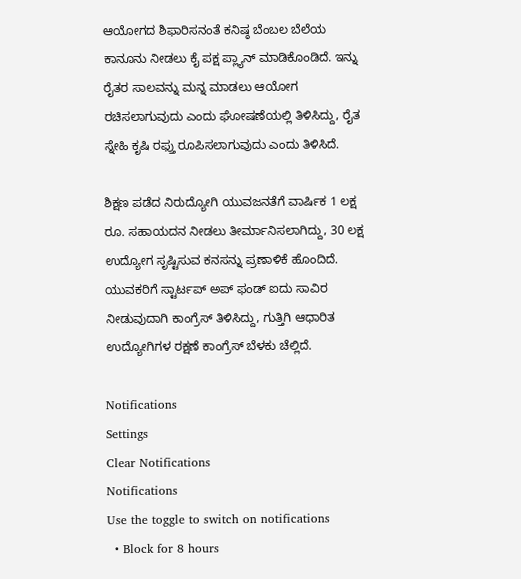ಆಯೋಗದ ಶಿಫಾರಿಸನಂತೆ ಕನಿಷ್ಠ ಬೆಂಬಲ ಬೆಲೆಯ ಕಾನೂನು ನೀಡಲು ಕೈ ಪಕ್ಷ ಪ್ಲ್ಯಾನ್ ಮಾಡಿಕೊಂಡಿದೆ. ಇನ್ನು ರೈತರ ಸಾಲವನ್ನು ಮನ್ನ ಮಾಡಲು ಆಯೋಗ ರಚಿಸಲಾಗುವುದು ಎಂದು ಘೋಷಣೆಯಲ್ಲಿ ತಿಳಿಸಿದ್ದು, ರೈತ ಸ್ನೇಹಿ ಕೃಷಿ ರಫ್ತು ರೂಪಿಸಲಾಗುವುದು ಎಂದು ತಿಳಿಸಿದೆ.

ಶಿಕ್ಷಣ ಪಡೆದ ನಿರುದ್ಯೋಗಿ ಯುವಜನತೆಗೆ ವಾರ್ಷಿಕ 1 ಲಕ್ಷ ರೂ. ಸಹಾಯದನ ನೀಡಲು ತೀರ್ಮಾನಿಸಲಾಗಿದ್ದು, 30 ಲಕ್ಷ ಉದ್ಯೋಗ ಸೃಷ್ಟಿಸುವ ಕನಸನ್ನು ಪ್ರಣಾಳಿಕೆ ಹೊಂದಿದೆ. ಯುವಕರಿಗೆ ಸ್ಟಾರ್ಟಪ್‌ ಅಪ್‌ ಫಂಡ್‌ ಐದು ಸಾವಿರ ನೀಡುವುದಾಗಿ ಕಾಂಗ್ರೆಸ್ ತಿಳಿಸಿದ್ದು, ಗುತ್ತಿಗಿ ಆಧಾರಿತ ಉದ್ಯೋಗಿಗಳ ರಕ್ಷಣೆ ಕಾಂಗ್ರೆಸ್‌ ಬೆಳಕು ಚೆಲ್ಲಿದೆ.

Notifications
Settings
Clear Notifications
Notifications
Use the toggle to switch on notifications
  • Block for 8 hours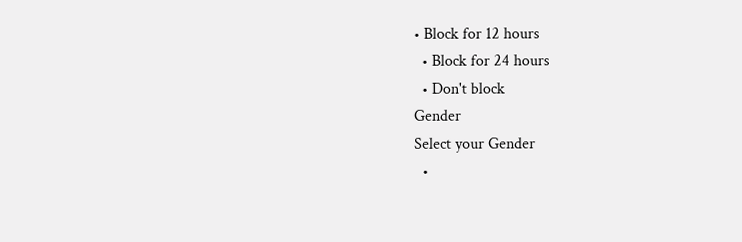• Block for 12 hours
  • Block for 24 hours
  • Don't block
Gender
Select your Gender
  •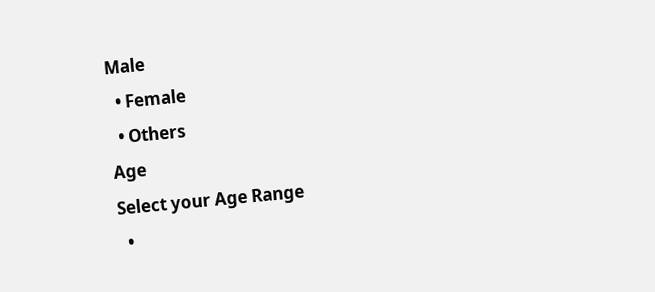Male
  • Female
  • Others
Age
Select your Age Range
  •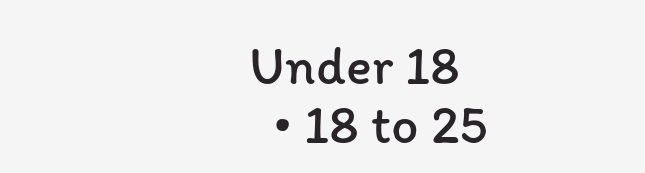Under 18
  • 18 to 25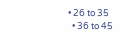• 26 to 35
  • 36 to 45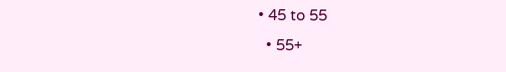• 45 to 55
  • 55+